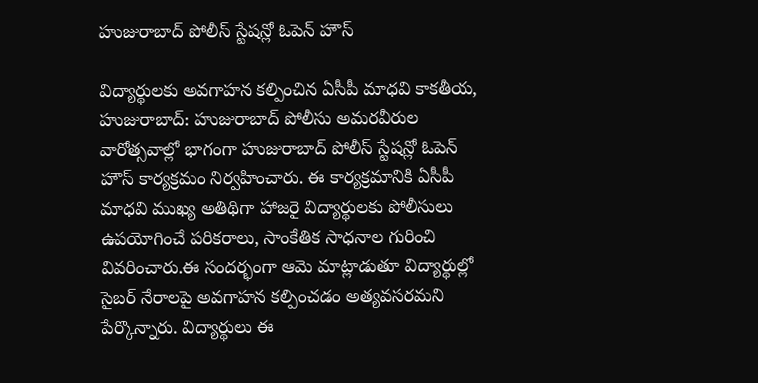హుజురాబాద్ పోలీస్ స్టేషన్లో ఓపెన్ హౌస్

విద్యార్థులకు అవగాహన కల్పించిన ఏసీపీ మాధవి కాకతీయ, హుజురాబాద్: హుజురాబాద్ పోలీసు అమరవీరుల వారోత్సవాల్లో భాగంగా హుజురాబాద్ పోలీస్ స్టేషన్లో ఓపెన్ హౌస్ కార్యక్రమం నిర్వహించారు. ఈ కార్యక్రమానికి ఏసీపీ మాధవి ముఖ్య అతిథిగా హాజరై విద్యార్థులకు పోలీసులు ఉపయోగించే పరికరాలు, సాంకేతిక సాధనాల గురించి వివరించారు.ఈ సందర్భంగా ఆమె మాట్లాడుతూ విద్యార్థుల్లో సైబర్ నేరాలపై అవగాహన కల్పించడం అత్యవసరమని పేర్కొన్నారు. విద్యార్థులు ఈ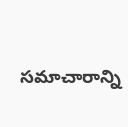సమాచారాన్ని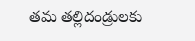తమ తల్లిదండ్రులకు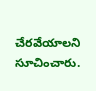చేరవేయాలని సూచించారు.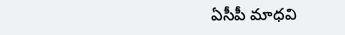ఏసీపీ మాధవి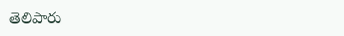తెలిపారు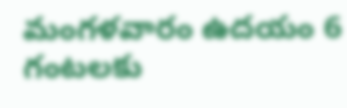మంగళవారం ఉదయం 6 గంటలకు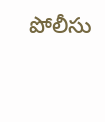పోలీసు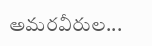అమరవీరుల...